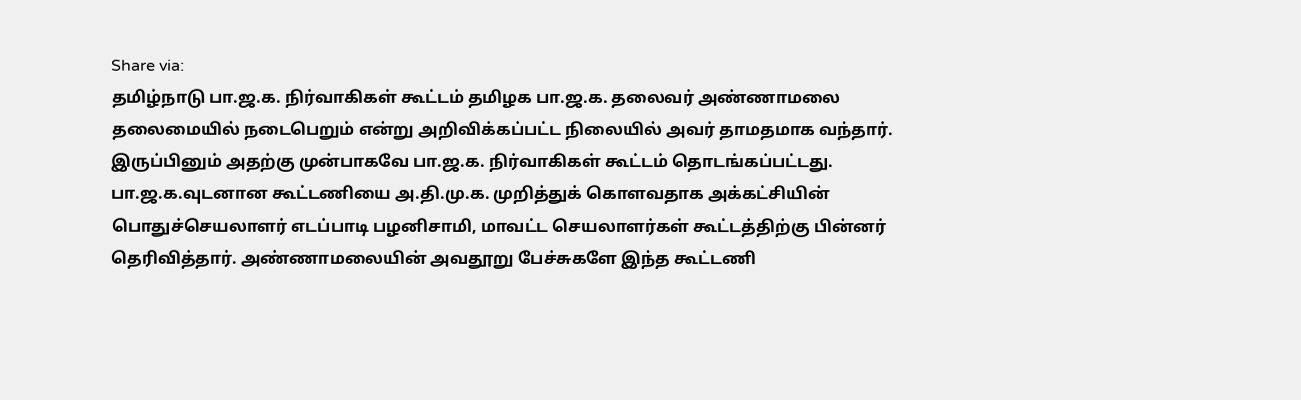Share via:
தமிழ்நாடு பா.ஜ.க. நிர்வாகிகள் கூட்டம் தமிழக பா.ஜ.க. தலைவர் அண்ணாமலை தலைமையில் நடைபெறும் என்று அறிவிக்கப்பட்ட நிலையில் அவர் தாமதமாக வந்தார். இருப்பினும் அதற்கு முன்பாகவே பா.ஜ.க. நிர்வாகிகள் கூட்டம் தொடங்கப்பட்டது.
பா.ஜ.க.வுடனான கூட்டணியை அ.தி.மு.க. முறித்துக் கொளவதாக அக்கட்சியின் பொதுச்செயலாளர் எடப்பாடி பழனிசாமி, மாவட்ட செயலாளர்கள் கூட்டத்திற்கு பின்னர் தெரிவித்தார். அண்ணாமலையின் அவதூறு பேச்சுகளே இந்த கூட்டணி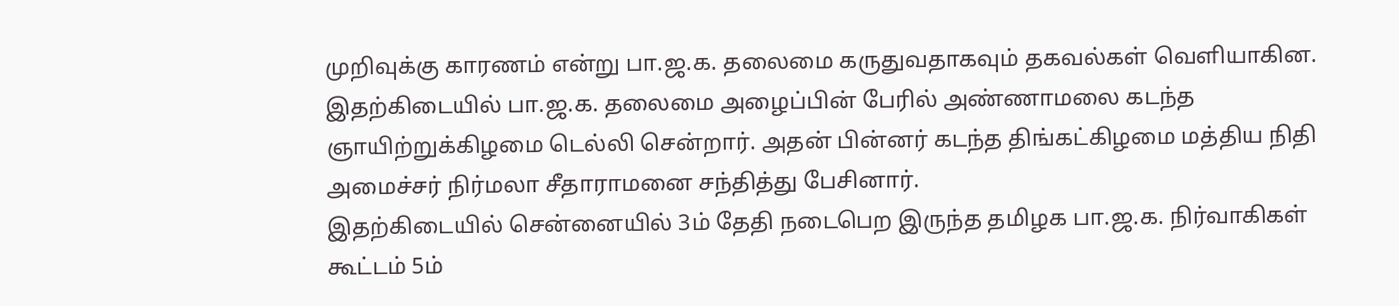முறிவுக்கு காரணம் என்று பா.ஜ.க. தலைமை கருதுவதாகவும் தகவல்கள் வெளியாகின.
இதற்கிடையில் பா.ஜ.க. தலைமை அழைப்பின் பேரில் அண்ணாமலை கடந்த ஞாயிற்றுக்கிழமை டெல்லி சென்றார். அதன் பின்னர் கடந்த திங்கட்கிழமை மத்திய நிதி அமைச்சர் நிர்மலா சீதாராமனை சந்தித்து பேசினார்.
இதற்கிடையில் சென்னையில் 3ம் தேதி நடைபெற இருந்த தமிழக பா.ஜ.க. நிர்வாகிகள் கூட்டம் 5ம்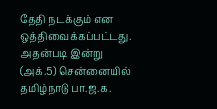தேதி நடக்கும் என ஒத்திவைக்கப்பட்டது.
அதன்படி இன்று (அக்.5) சென்னையில் தமிழ்நாடு பா.ஜ.க.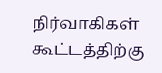நிர்வாகிகள் கூட்டத்திற்கு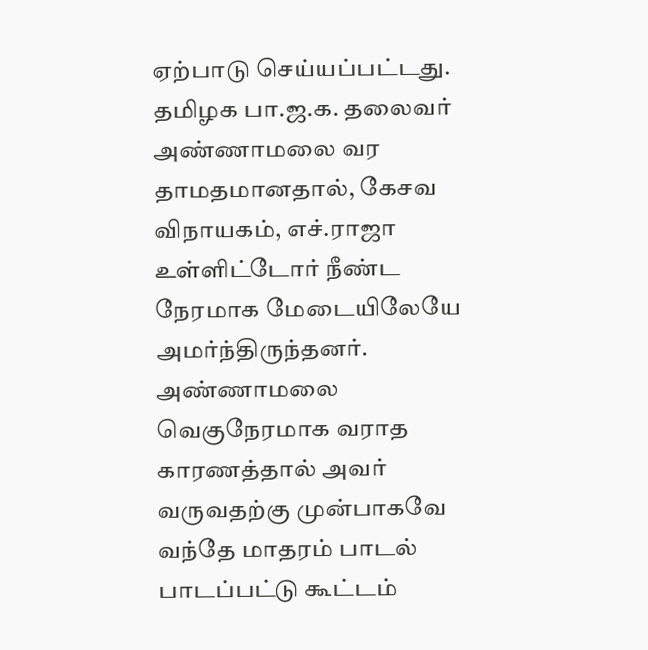ஏற்பாடு செய்யப்பட்டது. தமிழக பா.ஜ.க. தலைவர் அண்ணாமலை வர தாமதமானதால், கேசவ விநாயகம், எச்.ராஜா உள்ளிட்டோர் நீண்ட நேரமாக மேடையிலேயே அமர்ந்திருந்தனர். அண்ணாமலை வெகுநேரமாக வராத காரணத்தால் அவர் வருவதற்கு முன்பாகவே வந்தே மாதரம் பாடல் பாடப்பட்டு கூட்டம்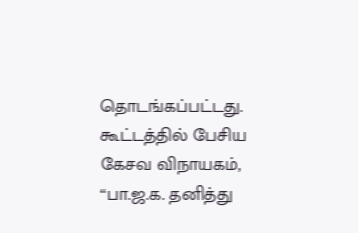தொடங்கப்பட்டது.
கூட்டத்தில் பேசிய கேசவ விநாயகம், ‘‘பா.ஜ.க. தனித்து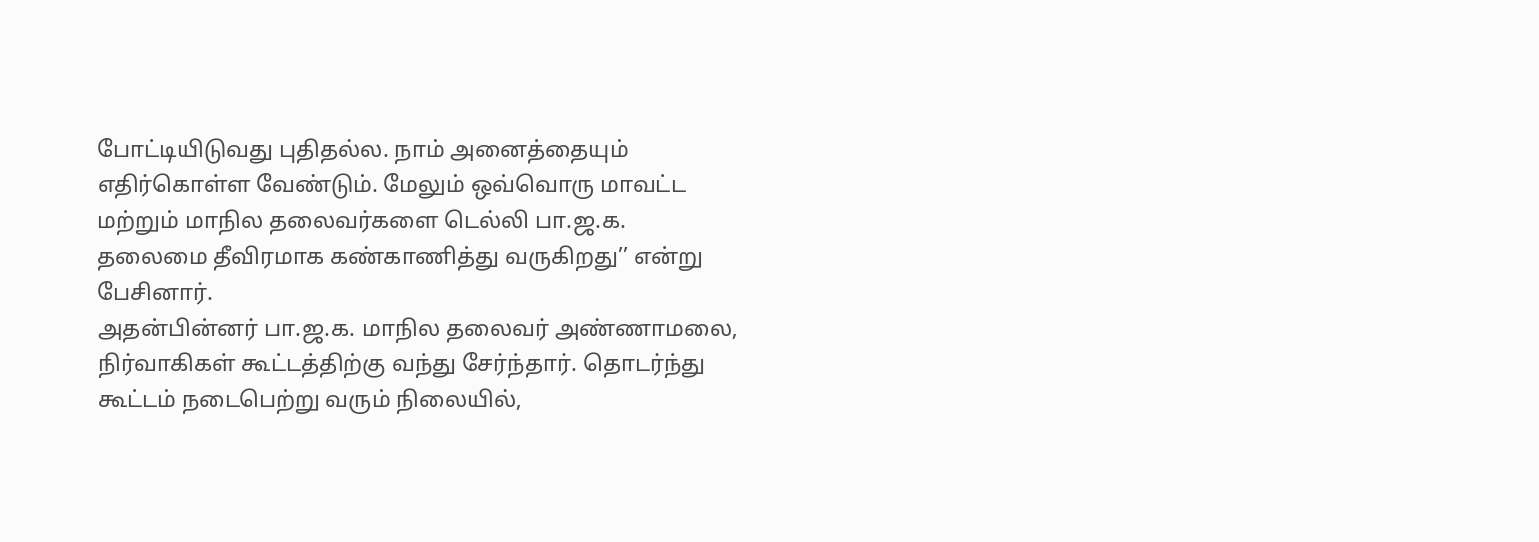போட்டியிடுவது புதிதல்ல. நாம் அனைத்தையும் எதிர்கொள்ள வேண்டும். மேலும் ஒவ்வொரு மாவட்ட மற்றும் மாநில தலைவர்களை டெல்லி பா.ஜ.க. தலைமை தீவிரமாக கண்காணித்து வருகிறது’’ என்று பேசினார்.
அதன்பின்னர் பா.ஜ.க. மாநில தலைவர் அண்ணாமலை, நிர்வாகிகள் கூட்டத்திற்கு வந்து சேர்ந்தார். தொடர்ந்து கூட்டம் நடைபெற்று வரும் நிலையில்,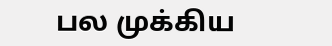பல முக்கிய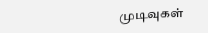முடிவுகள்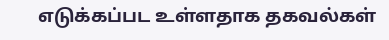எடுக்கப்பட உள்ளதாக தகவல்கள்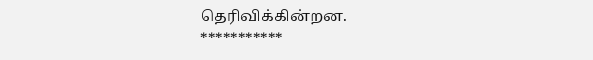தெரிவிக்கின்றன.
***********